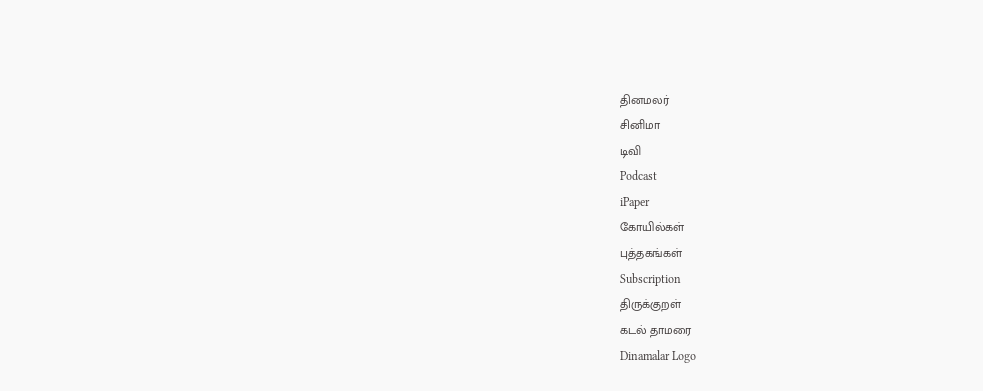தினமலர்
சினிமா
டிவி
Podcast
iPaper
கோயில்கள்
புத்தகங்கள்
Subscription
திருக்குறள்
கடல் தாமரை
Dinamalar Logo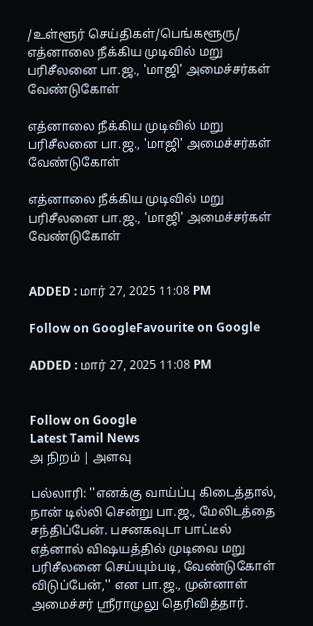/உள்ளூர் செய்திகள்/பெங்களூரு/ எத்னாலை நீக்கிய முடிவில் மறு பரிசீலனை பா.ஜ., 'மாஜி' அமைச்சர்கள் வேண்டுகோள்

எத்னாலை நீக்கிய முடிவில் மறு பரிசீலனை பா.ஜ., 'மாஜி' அமைச்சர்கள் வேண்டுகோள்

எத்னாலை நீக்கிய முடிவில் மறு பரிசீலனை பா.ஜ., 'மாஜி' அமைச்சர்கள் வேண்டுகோள்


ADDED : மார் 27, 2025 11:08 PM

Follow on GoogleFavourite on Google

ADDED : மார் 27, 2025 11:08 PM


Follow on Google
Latest Tamil News
அ நிறம் | அளவு

பல்லாரி: ''எனக்கு வாய்ப்பு கிடைத்தால், நான் டில்லி சென்று பா.ஜ., மேலிடத்தை சந்திப்பேன். பசனகவுடா பாட்டீல் எத்னால் விஷயத்தில் முடிவை மறு பரிசீலனை செய்யும்படி, வேண்டுகோள் விடுப்பேன்,'' என பா.ஜ., முன்னாள் அமைச்சர் ஸ்ரீராமுலு தெரிவித்தார்.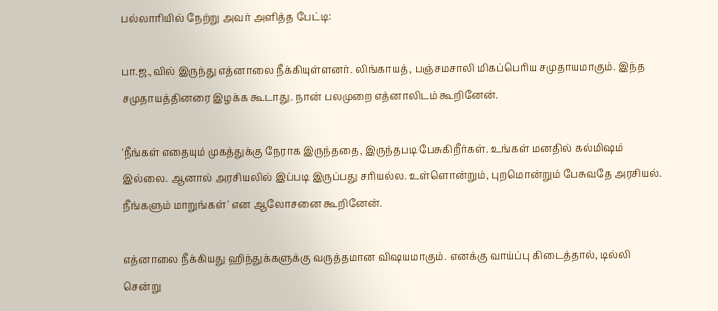பல்லாரியில் நேற்று அவர் அளித்த பேட்டி:

பா.ஜ.,வில் இருந்து எத்னாலை நீக்கியுள்ளனர். லிங்காயத், பஞ்சமசாலி மிகப்பெரிய சமுதாயமாகும். இந்த சமுதாயத்தினரை இழக்க கூடாது. நான் பலமுறை எத்னாலிடம் கூறினேன்.

'நீங்கள் எதையும் முகத்துக்கு நேராக இருந்ததை, இருந்தபடி பேசுகிறீர்கள். உங்கள் மனதில் கல்மிஷம் இல்லை. ஆனால் அரசியலில் இப்படி இருப்பது சரியல்ல. உள்ளொன்றும், புறமொன்றும் பேசுவதே அரசியல். நீங்களும் மாறுங்கள்' என ஆலோசனை கூறினேன்.

எத்னாலை நீக்கியது ஹிந்துக்களுக்கு வருத்தமான விஷயமாகும். எனக்கு வாய்ப்பு கிடைத்தால், டில்லி சென்று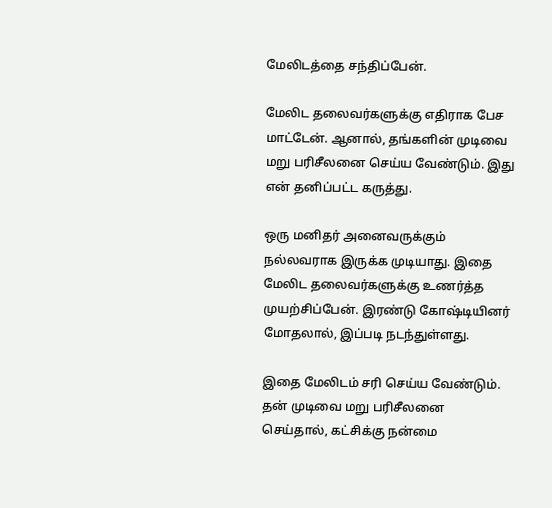மேலிடத்தை சந்திப்பேன்.

மேலிட தலைவர்களுக்கு எதிராக பேச மாட்டேன். ஆனால், தங்களின் முடிவை மறு பரிசீலனை செய்ய வேண்டும். இது என் தனிப்பட்ட கருத்து.

ஒரு மனிதர் அனைவருக்கும் நல்லவராக இருக்க முடியாது. இதை மேலிட தலைவர்களுக்கு உணர்த்த முயற்சிப்பேன். இரண்டு கோஷ்டியினர் மோதலால், இப்படி நடந்துள்ளது.

இதை மேலிடம் சரி செய்ய வேண்டும். தன் முடிவை மறு பரிசீலனை செய்தால், கட்சிக்கு நன்மை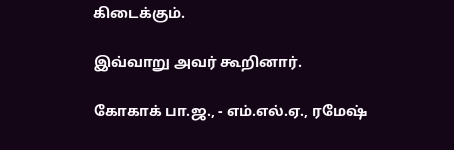கிடைக்கும்.

இவ்வாறு அவர் கூறினார்.

கோகாக் பா.ஜ., - எம்.எல்.ஏ., ரமேஷ்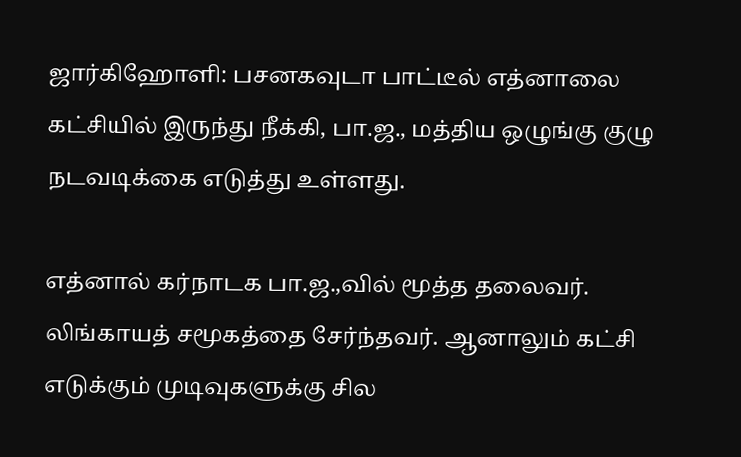ஜார்கிஹோளி: பசனகவுடா பாட்டீல் எத்னாலை கட்சியில் இருந்து நீக்கி, பா.ஜ., மத்திய ஒழுங்கு குழு நடவடிக்கை எடுத்து உள்ளது.

எத்னால் கர்நாடக பா.ஜ.,வில் மூத்த தலைவர். லிங்காயத் சமூகத்தை சேர்ந்தவர். ஆனாலும் கட்சி எடுக்கும் முடிவுகளுக்கு சில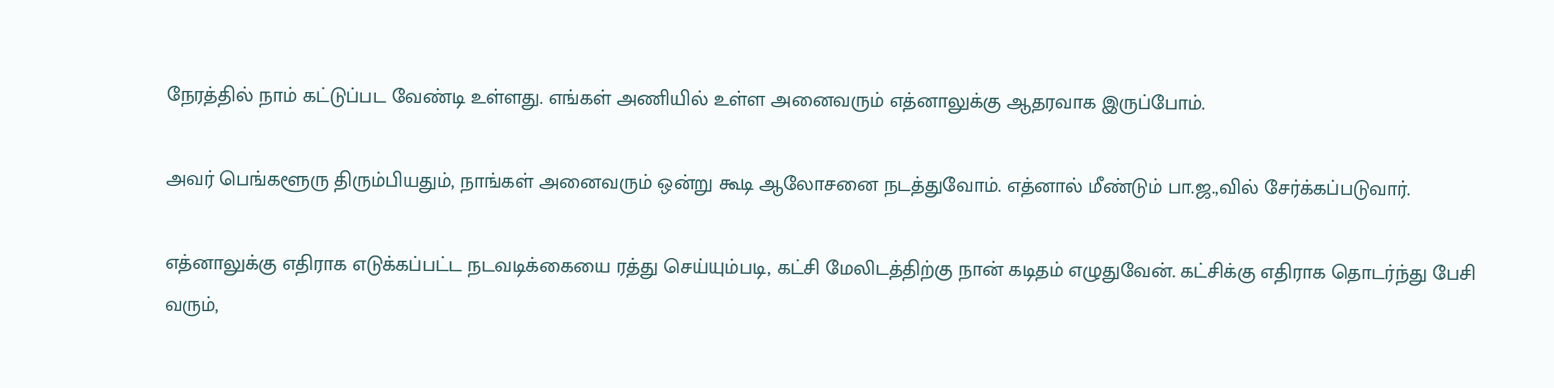நேரத்தில் நாம் கட்டுப்பட வேண்டி உள்ளது. எங்கள் அணியில் உள்ள அனைவரும் எத்னாலுக்கு ஆதரவாக இருப்போம்.

அவர் பெங்களூரு திரும்பியதும், நாங்கள் அனைவரும் ஒன்று கூடி ஆலோசனை நடத்துவோம். எத்னால் மீண்டும் பா.ஜ.,வில் சேர்க்கப்படுவார்.

எத்னாலுக்கு எதிராக எடுக்கப்பட்ட நடவடிக்கையை ரத்து செய்யும்படி, கட்சி மேலிடத்திற்கு நான் கடிதம் எழுதுவேன். கட்சிக்கு எதிராக தொடர்ந்து பேசி வரும்,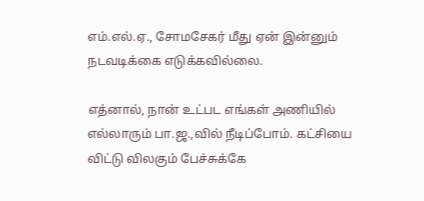எம்.எல்.ஏ., சோமசேகர் மீது ஏன் இன்னும் நடவடிக்கை எடுக்கவில்லை.

எத்னால், நான் உட்பட எங்கள் அணியில் எல்லாரும் பா.ஜ.,வில் நீடிப்போம். கட்சியை விட்டு விலகும் பேச்சுக்கே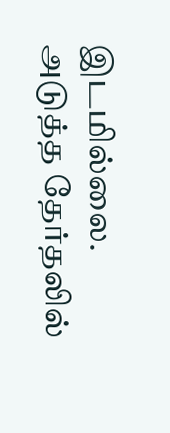இடமில்லை. அடுத்த தேர்தலில்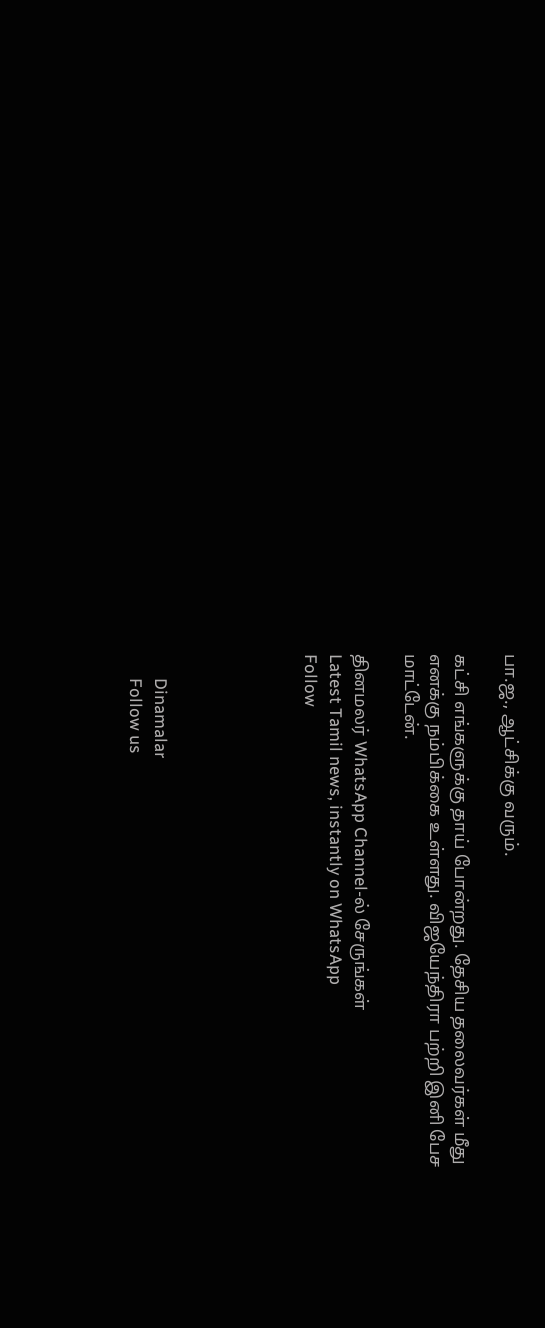பா.ஜ., ஆட்சிக்கு வரும்.

கட்சி எங்களுக்கு தாய் போன்றது. தேசிய தலைவர்கள் மீது எனக்கு நம்பிக்கை உள்ளது. விஜயேந்திரா பற்றி இனி பேச மாட்டேன்.

தினமலர் WhatsApp Channel-ல் சேருங்கள்
Latest Tamil news, instantly on WhatsApp
Follow





      Dinamalar
      Follow us